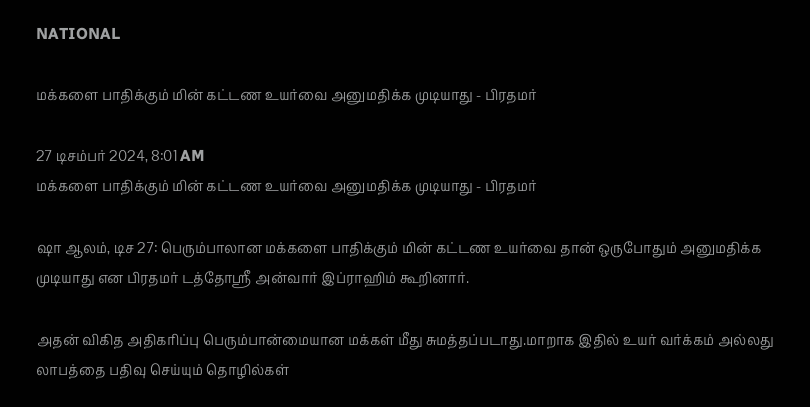NATIONAL

மக்களை பாதிக்கும் மின் கட்டண உயர்வை அனுமதிக்க முடியாது - பிரதமர்

27 டிசம்பர் 2024, 8:01 AM
மக்களை பாதிக்கும் மின் கட்டண உயர்வை அனுமதிக்க முடியாது - பிரதமர்

ஷா ஆலம், டிச 27: பெரும்பாலான மக்களை பாதிக்கும் மின் கட்டண உயர்வை தான் ஒருபோதும் அனுமதிக்க முடியாது என பிரதமர் டத்தோஸ்ரீ அன்வார் இப்ராஹிம் கூறினார்.

அதன் விகித அதிகரிப்பு பெரும்பான்மையான மக்கள் மீது சுமத்தப்படாது.மாறாக இதில் உயர் வர்க்கம் அல்லது லாபத்தை பதிவு செய்யும் தொழில்கள்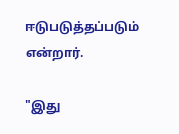ஈடுபடுத்தப்படும் என்றார்.

"இது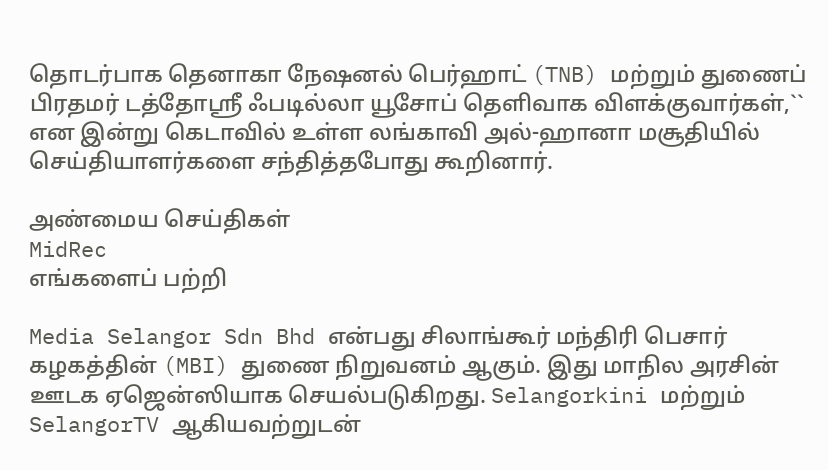தொடர்பாக தெனாகா நேஷனல் பெர்ஹாட் (TNB) மற்றும் துணைப் பிரதமர் டத்தோஸ்ரீ ஃபடில்லா யூசோப் தெளிவாக விளக்குவார்கள்,`` என இன்று கெடாவில் உள்ள லங்காவி அல்-ஹானா மசூதியில் செய்தியாளர்களை சந்தித்தபோது கூறினார்.

அண்மைய செய்திகள்
MidRec
எங்களைப் பற்றி

Media Selangor Sdn Bhd என்பது சிலாங்கூர் மந்திரி பெசார் கழகத்தின் (MBI) துணை நிறுவனம் ஆகும். இது மாநில அரசின் ஊடக ஏஜென்ஸியாக செயல்படுகிறது. Selangorkini மற்றும் SelangorTV ஆகியவற்றுடன்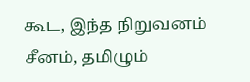கூட, இந்த நிறுவனம் சீனம், தமிழும்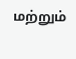மற்றும்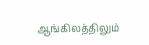ஆங்கிலத்திலும்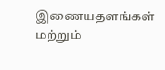இணையதளங்கள் மற்றும்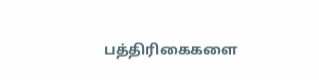பத்திரிகைகளை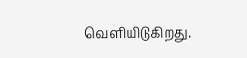வெளியிடுகிறது.